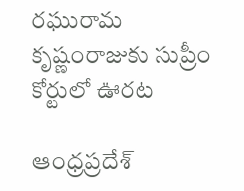రఘురామ కృష్ణంరాజుకు సుప్రీం కోర్టులో ఊరట

ఆంధ్రప్రదేశ్‌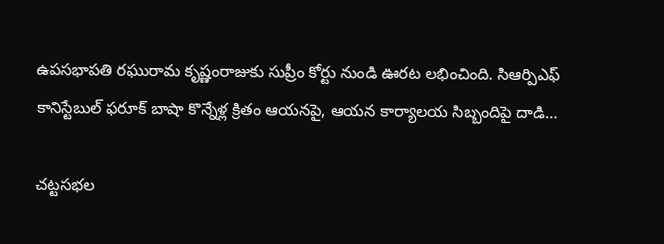ఉపసభాపతి రఘురామ కృష్ణంరాజుకు సుప్రీం కోర్టు నుండి ఊరట లభించింది. సిఆర్పిఎఫ్ కానిస్టేబుల్ ఫరూక్ బాషా కొన్నేళ్ల క్రితం ఆయనపై, ఆయన కార్యాలయ సిబ్బందిపై దాడి…

చట్టసభల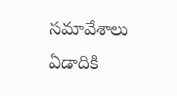సమావేశాలు ఏడాదికి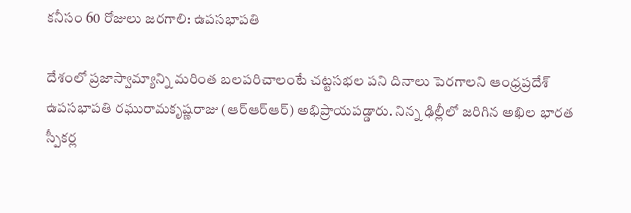కనీసం 60 రోజులు జరగాలి: ఉపసభాపతి

దేశంలో ప్రజాస్వామ్యాన్ని మరింత బలపరిచాలంటే చట్టసభల పని దినాలు పెరగాలని ఆంధ్రప్రదేశ్ ఉపసభాపతి రఘురామకృష్ణరాజు (ఆర్ఆర్ఆర్) అభిప్రాయపడ్డారు. నిన్న ఢిల్లీలో జరిగిన అఖిల భారత స్పీకర్ల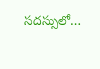సదస్సులో…